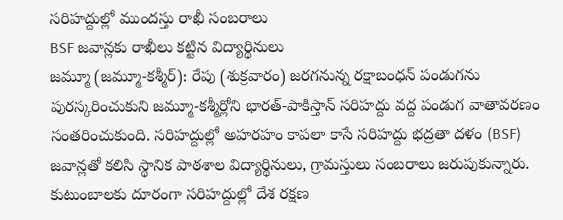సరిహద్దుల్లో ముందస్తు రాఖీ సంబరాలు
BSF జవాన్లకు రాఖీలు కట్టిన విద్యార్థినులు
జమ్మూ (జమ్మూ-కశ్మీర్): రేపు (శుక్రవారం) జరగనున్న రక్షాబంధన్ పండుగను పురస్కరించుకుని జమ్మూ-కశ్మీర్లోని భారత్-పాకిస్తాన్ సరిహద్దు వద్ద పండుగ వాతావరణం సంతరించుకుంది. సరిహద్దుల్లో అహరహం కాపలా కాసే సరిహద్దు భద్రతా దళం (BSF) జవాన్లతో కలిసి స్థానిక పాఠశాల విద్యార్థినులు, గ్రామస్తులు సంబరాలు జరుపుకున్నారు.
కుటుంబాలకు దూరంగా సరిహద్దుల్లో దేశ రక్షణ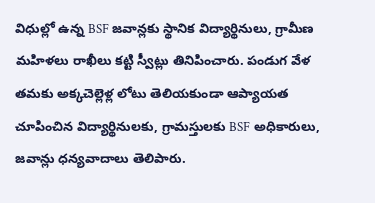విధుల్లో ఉన్న BSF జవాన్లకు స్థానిక విద్యార్థినులు, గ్రామీణ మహిళలు రాఖీలు కట్టి స్వీట్లు తినిపించారు. పండుగ వేళ తమకు అక్కచెల్లెళ్ల లోటు తెలియకుండా ఆప్యాయత చూపించిన విద్యార్థినులకు, గ్రామస్తులకు BSF అధికారులు, జవాన్లు ధన్యవాదాలు తెలిపారు.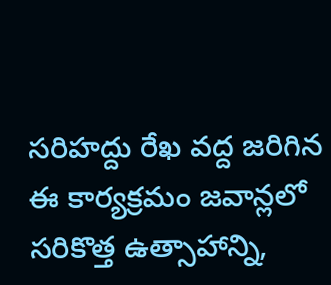సరిహద్దు రేఖ వద్ద జరిగిన ఈ కార్యక్రమం జవాన్లలో సరికొత్త ఉత్సాహాన్ని,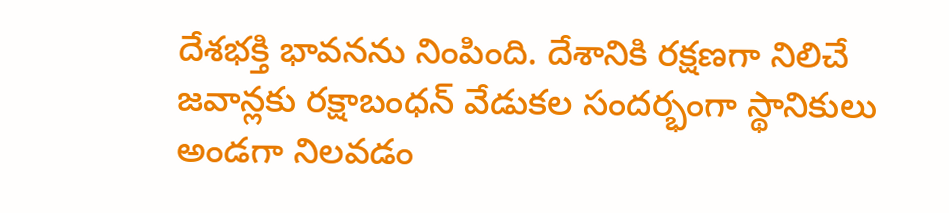దేశభక్తి భావనను నింపింది. దేశానికి రక్షణగా నిలిచే జవాన్లకు రక్షాబంధన్ వేడుకల సందర్భంగా స్థానికులు అండగా నిలవడం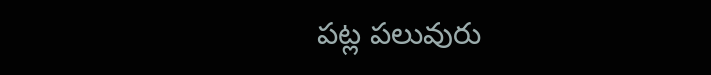పట్ల పలువురు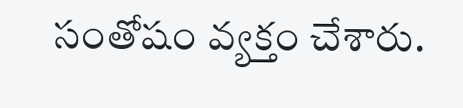సంతోషం వ్యక్తం చేశారు.